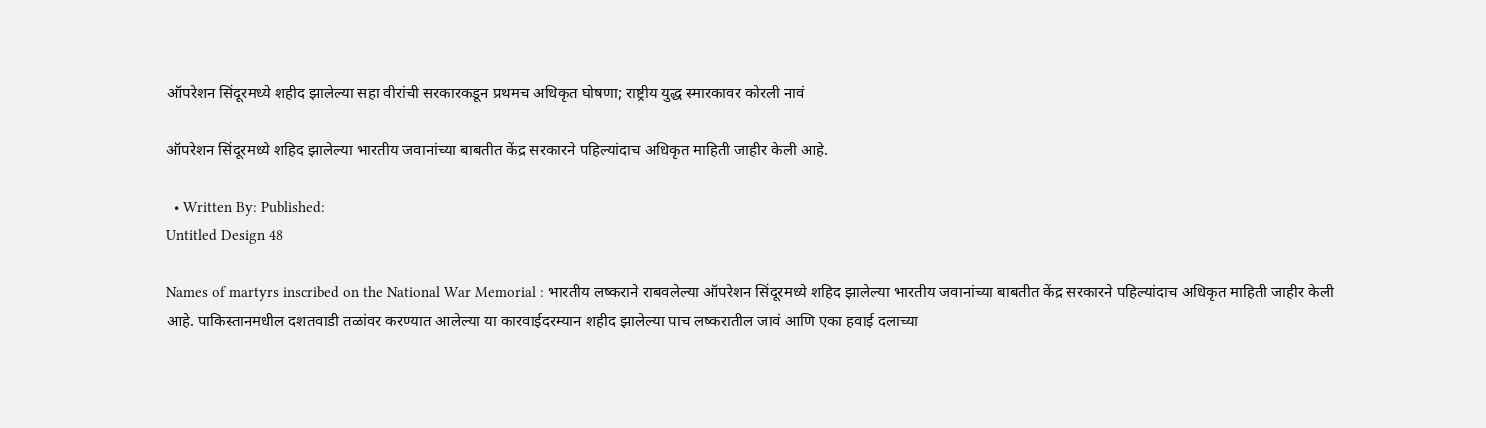ऑपरेशन सिंदूरमध्ये शहीद झालेल्या सहा वीरांची सरकारकडून प्रथमच अधिकृत घोषणा; राष्ट्रीय युद्ध स्मारकावर कोरली नावं

ऑपरेशन सिंदूरमध्ये शहिद झालेल्या भारतीय जवानांच्या बाबतीत केंद्र सरकारने पहिल्यांदाच अधिकृत माहिती जाहीर केली आहे.

  • Written By: Published:
Untitled Design 48

Names of martyrs inscribed on the National War Memorial : भारतीय लष्कराने राबवलेल्या ऑपरेशन सिंदूरमध्ये शहिद झालेल्या भारतीय जवानांच्या बाबतीत केंद्र सरकारने पहिल्यांदाच अधिकृत माहिती जाहीर केली आहे. पाकिस्तानमधील दशतवाडी तळांवर करण्यात आलेल्या या कारवाईदरम्यान शहीद झालेल्या पाच लष्करातील जावं आणि एका हवाई दलाच्या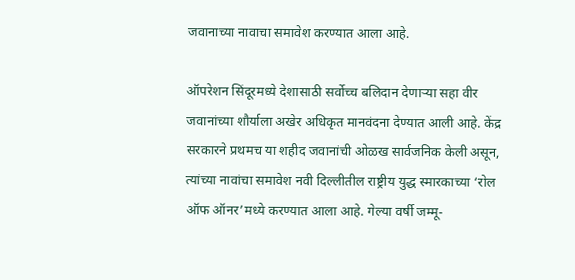जवानाच्या नावाचा समावेश करण्यात आला आहे.

ऑपरेशन सिंदूरमध्ये देशासाठी सर्वोच्च बलिदान देणाऱ्या सहा वीर जवानांच्या शौर्याला अखेर अधिकृत मानवंदना देण्यात आली आहे. केंद्र सरकारने प्रथमच या शहीद जवानांची ओळख सार्वजनिक केली असून, त्यांच्या नावांचा समावेश नवी दिल्लीतील राष्ट्रीय युद्ध स्मारकाच्या ‘रोल ऑफ ऑनर’मध्ये करण्यात आला आहे. गेल्या वर्षी जम्मू-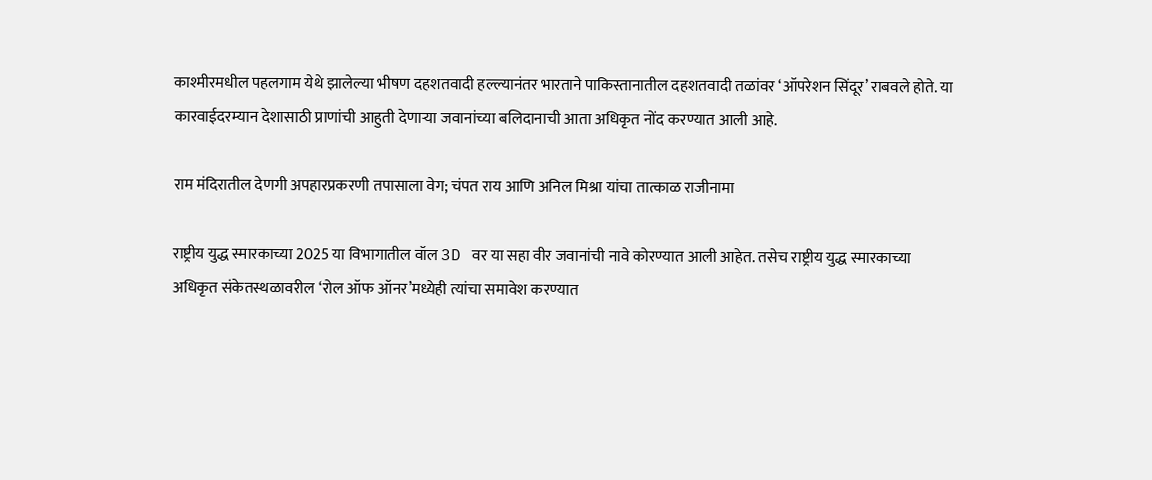काश्मीरमधील पहलगाम येथे झालेल्या भीषण दहशतवादी हल्ल्यानंतर भारताने पाकिस्तानातील दहशतवादी तळांवर ‘ऑपरेशन सिंदूर’ राबवले होते. या कारवाईदरम्यान देशासाठी प्राणांची आहुती देणाऱ्या जवानांच्या बलिदानाची आता अधिकृत नोंद करण्यात आली आहे.

राम मंदिरातील देणगी अपहारप्रकरणी तपासाला वेग; चंपत राय आणि अनिल मिश्रा यांचा तात्काळ राजीनामा

राष्ट्रीय युद्ध स्मारकाच्या 2025 या विभागातील वॉल 3D वर या सहा वीर जवानांची नावे कोरण्यात आली आहेत. तसेच राष्ट्रीय युद्ध स्मारकाच्या अधिकृत संकेतस्थळावरील ‘रोल ऑफ ऑनर’मध्येही त्यांचा समावेश करण्यात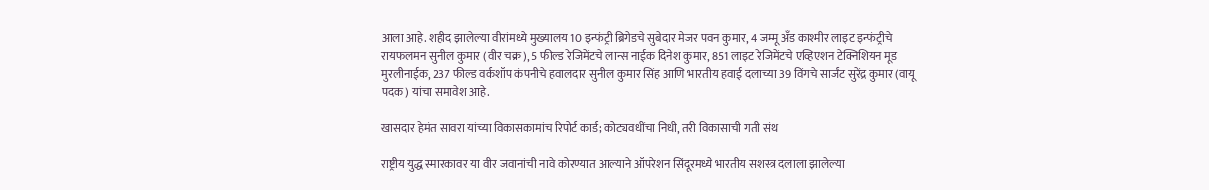आला आहे. शहीद झालेल्या वीरांमध्ये मुख्यालय 10 इन्फंट्री ब्रिगेडचे सुबेदार मेजर पवन कुमार, 4 जम्मू अँड काश्मीर लाइट इन्फंट्रीचे रायफलमन सुनील कुमार (वीर चक्र), 5 फील्ड रेजिमेंटचे लान्स नाईक दिनेश कुमार, 851 लाइट रेजिमेंटचे एव्हिएशन टेक्निशियन मूड मुरलीनाईक, 237 फील्ड वर्कशॉप कंपनीचे हवालदार सुनील कुमार सिंह आणि भारतीय हवाई दलाच्या 39 विंगचे सार्जंट सुरेंद्र कुमार (वायू पदक) यांचा समावेश आहे.

खासदार हेमंत सावरा यांच्या विकासकामांच रिपोर्ट कार्ड; कोट्यवधींचा निधी, तरी विकासाची गती संथ

राष्ट्रीय युद्ध स्मारकावर या वीर जवानांची नावे कोरण्यात आल्याने ऑपरेशन सिंदूरमध्ये भारतीय सशस्त्र दलाला झालेल्या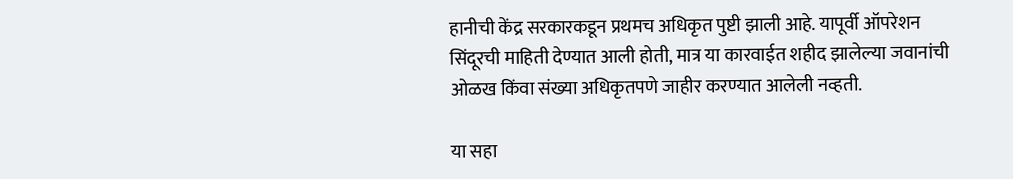हानीची केंद्र सरकारकडून प्रथमच अधिकृत पुष्टी झाली आहे. यापूर्वी ऑपरेशन सिंदूरची माहिती देण्यात आली होती, मात्र या कारवाईत शहीद झालेल्या जवानांची ओळख किंवा संख्या अधिकृतपणे जाहीर करण्यात आलेली नव्हती.

या सहा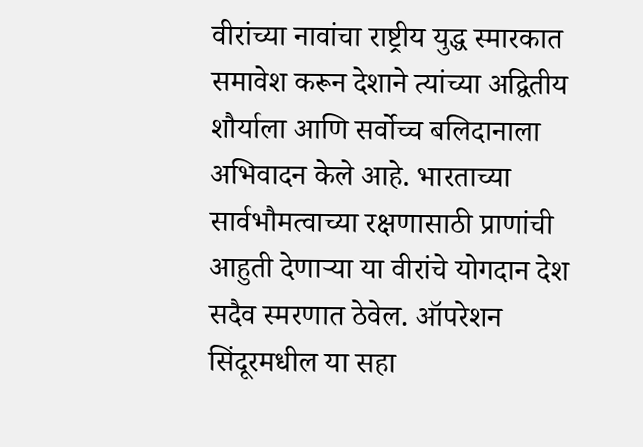वीरांच्या नावांचा राष्ट्रीय युद्ध स्मारकात समावेश करून देशाने त्यांच्या अद्वितीय शौर्याला आणि सर्वोच्च बलिदानाला अभिवादन केले आहे. भारताच्या सार्वभौमत्वाच्या रक्षणासाठी प्राणांची आहुती देणाऱ्या या वीरांचे योगदान देश सदैव स्मरणात ठेवेल. ऑपरेशन सिंदूरमधील या सहा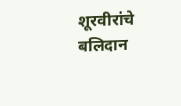शूरवीरांचे बलिदान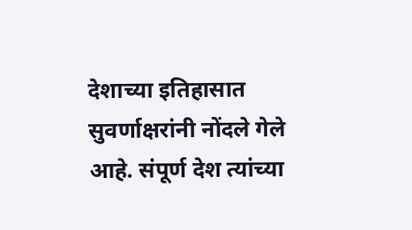देशाच्या इतिहासात सुवर्णाक्षरांनी नोंदले गेले आहे. संपूर्ण देश त्यांच्या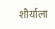शौर्याला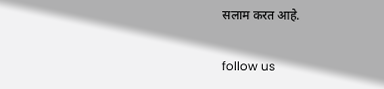सलाम करत आहे.

follow us